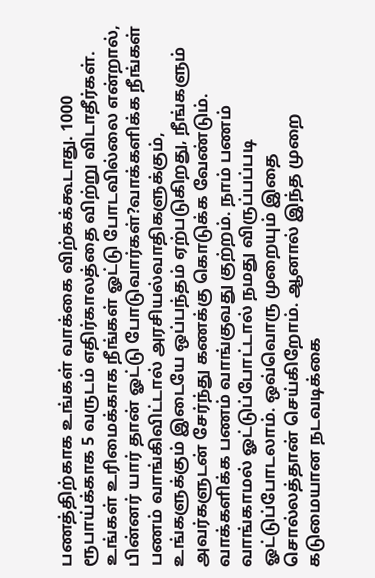பணத்திற்காக உங்கள் வாக்கை விற்கக்கூடாது. 1000 ரூபாய்க்காக 5 வருடம் எதிர்காலத்தை விற்று விடாதீர்கள். உங்கள் உரிமைக்காக நீங்கள் ஓட்டு போடவில்லை என்றால், பின்னர் யார் தான் ஓட்டு போடுவார்கள்?வாக்களிக்க நீங்கள் பணம் வாங்கிவிட்டால் அரசியல்வாதிகளுக்கும், உங்களுக்கும் இடையே ஒப்பந்தம் ஏற்படுகிறது, நீங்களும் அவர்களுடன் சேர்ந்து கணக்கு கொடுக்க வேண்டும்.
வாக்களிக்க பணம் வாங்குவது குற்றம். நாம் பணம் வாங்காமல் ஓட்டுப்போட்டால் நமது விருப்பப்படி ஓட்டுப்போடலாம். ஒவ்வொரு முறையும் இதை சொல்லத்தான் செய்கிறோம். ஆனால் இந்த முறை கடுமையான நடவடிக்கை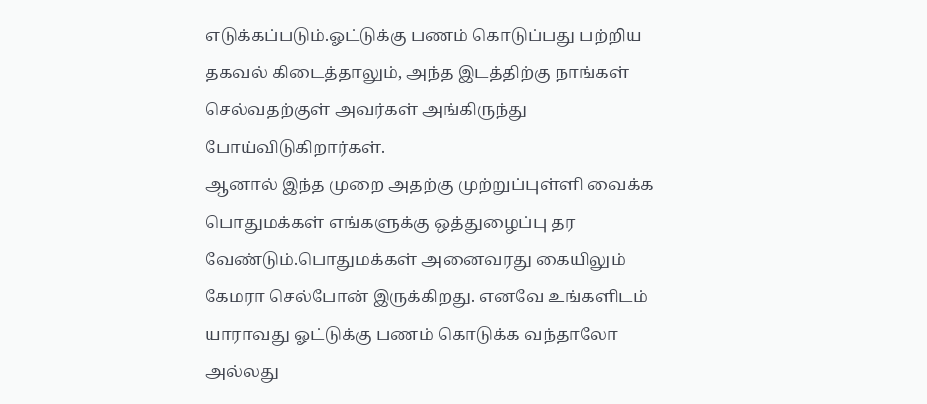எடுக்கப்படும்.ஓட்டுக்கு பணம் கொடுப்பது பற்றிய தகவல் கிடைத்தாலும், அந்த இடத்திற்கு நாங்கள் செல்வதற்குள் அவர்கள் அங்கிருந்து போய்விடுகிறார்கள்.
ஆனால் இந்த முறை அதற்கு முற்றுப்புள்ளி வைக்க பொதுமக்கள் எங்களுக்கு ஒத்துழைப்பு தர வேண்டும்.பொதுமக்கள் அனைவரது கையிலும் கேமரா செல்போன் இருக்கிறது. எனவே உங்களிடம் யாராவது ஓட்டுக்கு பணம் கொடுக்க வந்தாலோ அல்லது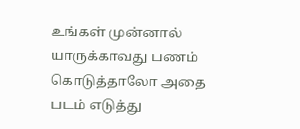உங்கள் முன்னால் யாருக்காவது பணம் கொடுத்தாலோ அதை படம் எடுத்து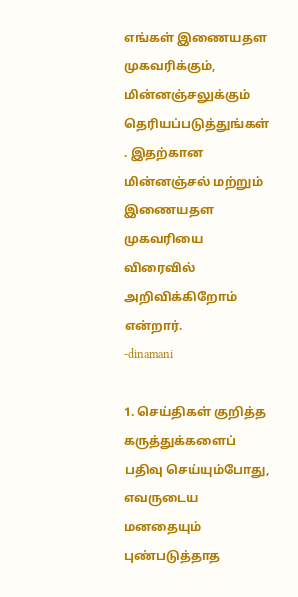எங்கள் இணையதள முகவரிக்கும், மின்னஞ்சலுக்கும் தெரியப்படுத்துங்கள் . இதற்கான மின்னஞ்சல் மற்றும் இணையதள முகவரியை விரைவில் அறிவிக்கிறோம் என்றார்.
-dinamani

1. செய்திகள் குறித்த கருத்துக்களைப் பதிவு செய்யும்போது, எவருடைய மனதையும் புண்படுத்தாத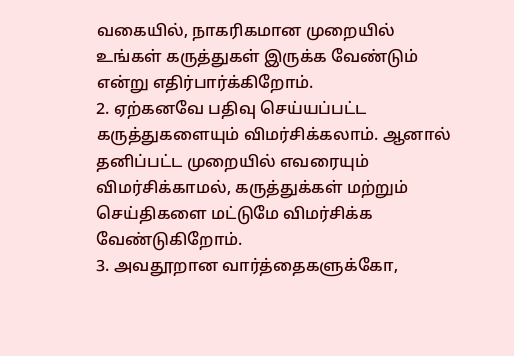வகையில், நாகரிகமான முறையில் உங்கள் கருத்துகள் இருக்க வேண்டும் என்று எதிர்பார்க்கிறோம்.
2. ஏற்கனவே பதிவு செய்யப்பட்ட கருத்துகளையும் விமர்சிக்கலாம். ஆனால் தனிப்பட்ட முறையில் எவரையும் விமர்சிக்காமல், கருத்துக்கள் மற்றும் செய்திகளை மட்டுமே விமர்சிக்க வேண்டுகிறோம்.
3. அவதூறான வார்த்தைகளுக்கோ,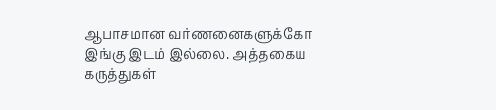ஆபாசமான வர்ணனைகளுக்கோ இங்கு இடம் இல்லை. அத்தகைய கருத்துகள்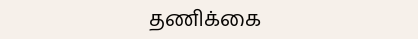தணிக்கை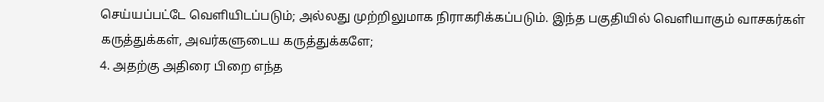செய்யப்பட்டே வெளியிடப்படும்; அல்லது முற்றிலுமாக நிராகரிக்கப்படும். இந்த பகுதியில் வெளியாகும் வாசகர்கள் கருத்துக்கள், அவர்களுடைய கருத்துக்களே;
4. அதற்கு அதிரை பிறை எந்த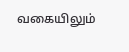வகையிலும்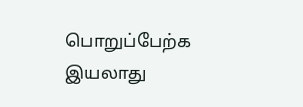பொறுப்பேற்க இயலாது